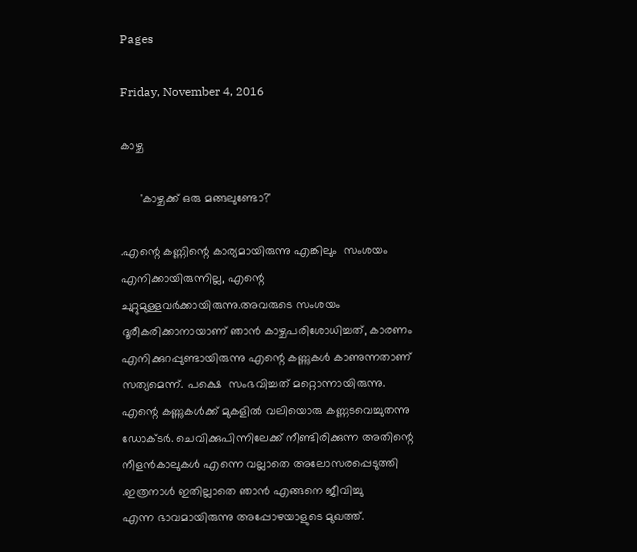Pages

Friday, November 4, 2016

കാഴ്ച

      'കാഴ്ചക്ക് ഒരു മങ്ങലുണ്ടോ?'

.എന്റെ കണ്ണിന്റെ കാര്യമായിരുന്നു എങ്കിലും  സംശയം എനിക്കായിരുന്നില്ല, എന്റെ ചുറ്റുമുള്ളവർക്കായിരുന്നു.അവരുടെ സംശയം ദൂരീകരിക്കാനായാണ് ഞാൻ കാഴ്ചപരിശോധിച്ചത്‌, കാരണം എനിക്കുറപ്പുണ്ടായിരുന്നു എന്റെ കണ്ണുകൾ കാണുന്നതാണ് സത്യമെന്ന്. പക്ഷെ  സംഭവിച്ചത് മറ്റൊന്നായിരുന്നു. എന്റെ കണ്ണുകൾക്ക് മുകളിൽ വലിയൊരു കണ്ണടവെച്ചുതന്നു ഡോക്ടർ. ചെവിക്കുപിന്നിലേക്ക് നീണ്ടിരിക്കുന്ന അതിന്റെ  നീളൻകാലുകൾ എന്നെ വല്ലാതെ അലോസരപ്പെടുത്തി .ഇത്രനാൾ ഇതില്ലാതെ ഞാൻ എങ്ങനെ ജീവിച്ചു
എന്ന ഭാവമായിരുന്നു അപ്പോഴയാളുടെ മുഖത്ത്.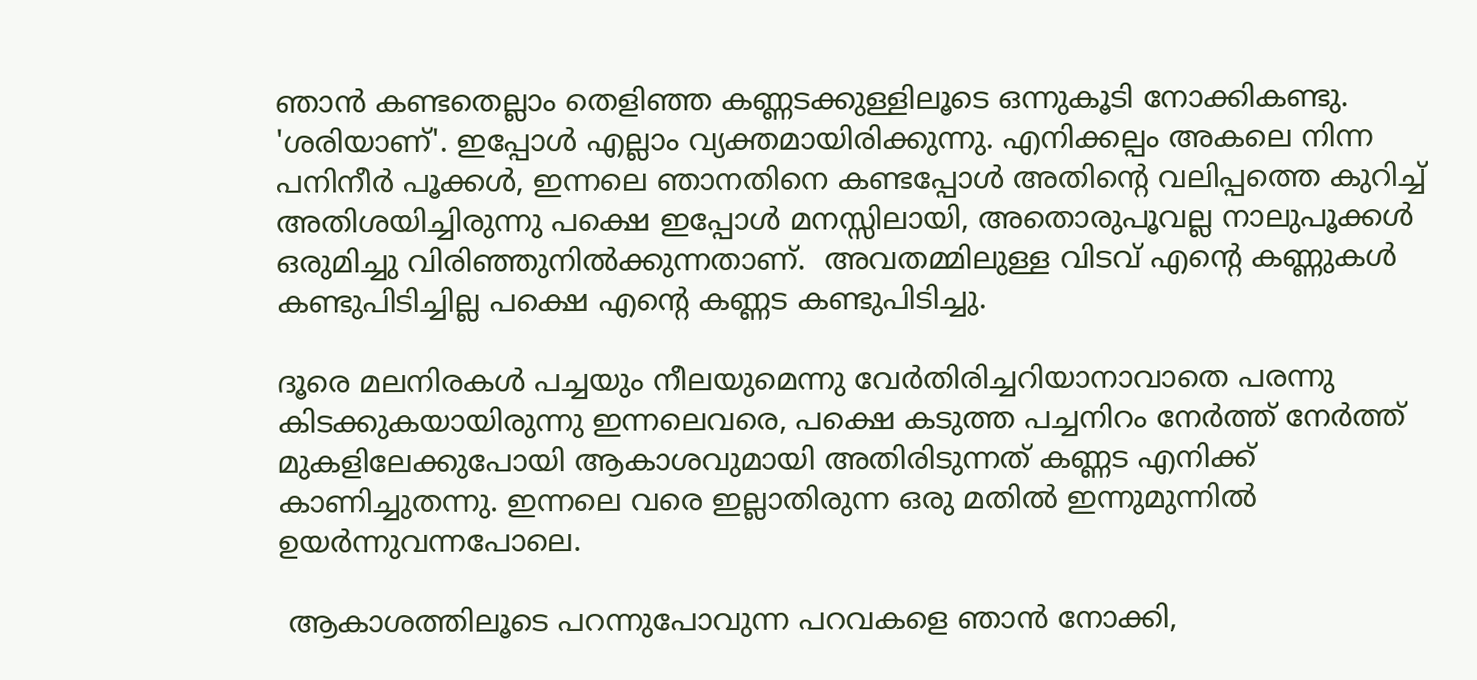ഞാൻ കണ്ടതെല്ലാം തെളിഞ്ഞ കണ്ണടക്കുള്ളിലൂടെ ഒന്നുകൂടി നോക്കികണ്ടു. 'ശരിയാണ്'. ഇപ്പോൾ എല്ലാം വ്യക്തമായിരിക്കുന്നു. എനിക്കല്പം അകലെ നിന്ന പനിനീർ പൂക്കൾ, ഇന്നലെ ഞാനതിനെ കണ്ടപ്പോൾ അതിന്റെ വലിപ്പത്തെ കുറിച്ച്  അതിശയിച്ചിരുന്നു പക്ഷെ ഇപ്പോൾ മനസ്സിലായി, അതൊരുപൂവല്ല നാലുപൂക്കൾ ഒരുമിച്ചു വിരിഞ്ഞുനിൽക്കുന്നതാണ്.  അവതമ്മിലുള്ള വിടവ് എന്റെ കണ്ണുകൾ കണ്ടുപിടിച്ചില്ല പക്ഷെ എന്റെ കണ്ണട കണ്ടുപിടിച്ചു.

ദൂരെ മലനിരകൾ പച്ചയും നീലയുമെന്നു വേർതിരിച്ചറിയാനാവാതെ പരന്നു കിടക്കുകയായിരുന്നു ഇന്നലെവരെ, പക്ഷെ കടുത്ത പച്ചനിറം നേർത്ത് നേർത്ത്
മുകളിലേക്കുപോയി ആകാശവുമായി അതിരിടുന്നത് കണ്ണട എനിക്ക് കാണിച്ചുതന്നു. ഇന്നലെ വരെ ഇല്ലാതിരുന്ന ഒരു മതിൽ ഇന്നുമുന്നിൽ
ഉയർന്നുവന്നപോലെ.

 ആകാശത്തിലൂടെ പറന്നുപോവുന്ന പറവകളെ ഞാൻ നോക്കി,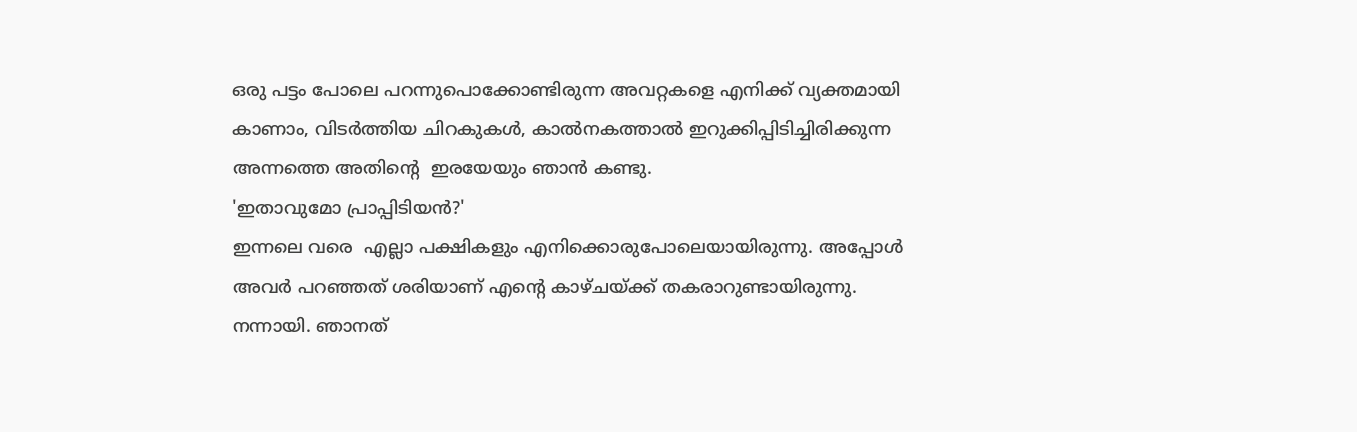ഒരു പട്ടം പോലെ പറന്നുപൊക്കോണ്ടിരുന്ന അവറ്റകളെ എനിക്ക് വ്യക്തമായി കാണാം, വിടർത്തിയ ചിറകുകൾ, കാൽനകത്താൽ ഇറുക്കിപ്പിടിച്ചിരിക്കുന്ന അന്നത്തെ അതിന്റെ  ഇരയേയും ഞാൻ കണ്ടു.
'ഇതാവുമോ പ്രാപ്പിടിയൻ?'
ഇന്നലെ വരെ  എല്ലാ പക്ഷികളും എനിക്കൊരുപോലെയായിരുന്നു. അപ്പോൾ അവർ പറഞ്ഞത് ശരിയാണ് എന്റെ കാഴ്ചയ്ക്ക് തകരാറുണ്ടായിരുന്നു. നന്നായി. ഞാനത്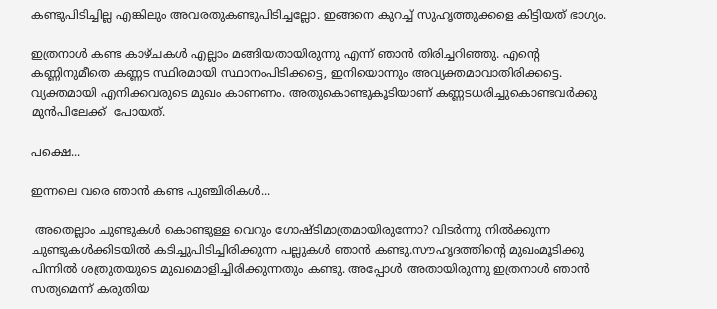കണ്ടുപിടിച്ചില്ല എങ്കിലും അവരതുകണ്ടുപിടിച്ചല്ലോ. ഇങ്ങനെ കുറച്ച് സുഹൃത്തുക്കളെ കിട്ടിയത് ഭാഗ്യം.

ഇത്രനാൾ കണ്ട കാഴ്ചകൾ എല്ലാം മങ്ങിയതായിരുന്നു എന്ന് ഞാൻ തിരിച്ചറിഞ്ഞു. എന്റെ കണ്ണിനുമീതെ കണ്ണട സ്ഥിരമായി സ്ഥാനംപിടിക്കട്ടെ, ഇനിയൊന്നും അവ്യക്തമാവാതിരിക്കട്ടെ. വ്യക്തമായി എനിക്കവരുടെ മുഖം കാണണം. അതുകൊണ്ടുകൂടിയാണ് കണ്ണടധരിച്ചുകൊണ്ടവർക്കു മുൻപിലേക്ക്  പോയത്.

പക്ഷെ...

ഇന്നലെ വരെ ഞാൻ കണ്ട പുഞ്ചിരികൾ...

 അതെല്ലാം ചുണ്ടുകൾ കൊണ്ടുള്ള വെറും ഗോഷ്ടിമാത്രമായിരുന്നോ? വിടർന്നു നിൽക്കുന്ന ചുണ്ടുകൾക്കിടയിൽ കടിച്ചുപിടിച്ചിരിക്കുന്ന പല്ലുകൾ ഞാൻ കണ്ടു.സൗഹൃദത്തിന്റെ മുഖംമൂടിക്കു പിന്നിൽ ശത്രുതയുടെ മുഖമൊളിച്ചിരിക്കുന്നതും കണ്ടു. അപ്പോൾ അതായിരുന്നു ഇത്രനാൾ ഞാൻ സത്യമെന്ന് കരുതിയ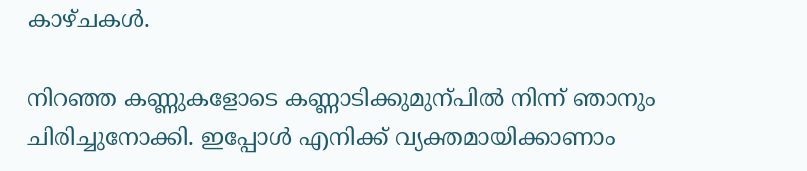കാഴ്ചകൾ.

നിറഞ്ഞ കണ്ണുകളോടെ കണ്ണാടിക്കുമുന്പിൽ നിന്ന് ഞാനും ചിരിച്ചുനോക്കി. ഇപ്പോൾ എനിക്ക് വ്യക്തമായിക്കാണാം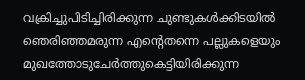വക്രിച്ചുപിടിച്ചിരിക്കുന്ന ചുണ്ടുകൾക്കിടയിൽ ഞെരിഞ്ഞമരുന്ന എന്റെതന്നെ പല്ലുകളെയും മുഖത്തോടുചേർത്തുകെട്ടിയിരിക്കുന്ന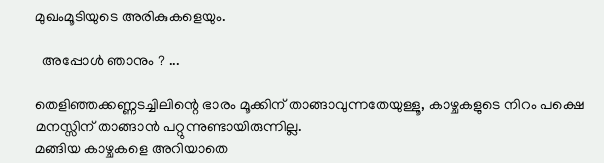മുഖംമൂടിയുടെ അരികുകളെയും.

  അപ്പോൾ ഞാനും ? ...

തെളിഞ്ഞക്കണ്ണടച്ചിലിന്റെ ഭാരം മൂക്കിന് താങ്ങാവുന്നതേയുള്ളൂ, കാഴ്ചകളുടെ നിറം പക്ഷെ മനസ്സിന് താങ്ങാൻ പറ്റുന്നുണ്ടായിരുന്നില്ല.
മങ്ങിയ കാഴ്ചകളെ അറിയാതെ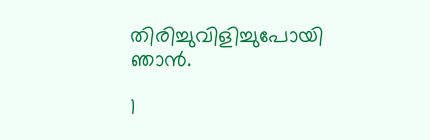തിരിച്ചുവിളിച്ചുപോയി    ഞാൻ.

1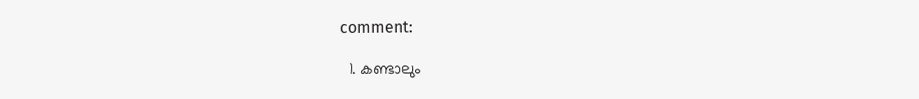comment:

  1. കണ്ടാലും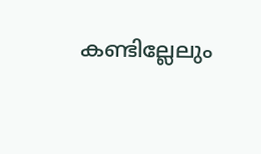കണ്ടില്ലേലും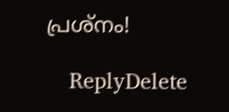പ്രശ്നം!

    ReplyDelete